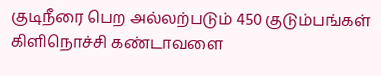குடிநீரை பெற அல்லற்படும் 450 குடும்பங்கள்
கிளிநொச்சி கண்டாவளை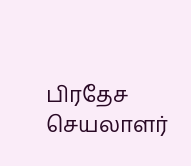பிரதேச செயலாளர்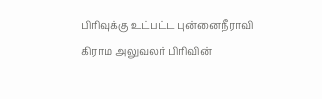பிரிவுக்கு உட்பட்ட புன்னைநீராவி கிராம அலுவலர் பிரிவின்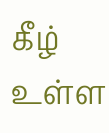கீழ் உள்ள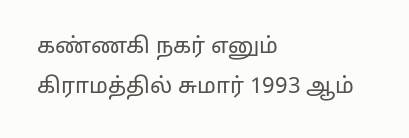கண்ணகி நகர் எனும் கிராமத்தில் சுமார் 1993 ஆம்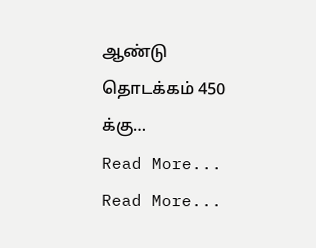ஆண்டு தொடக்கம் 450 க்கு…
Read More...
Read More...